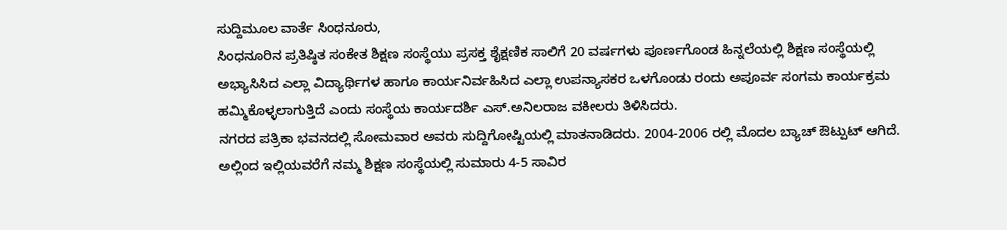ಸುದ್ದಿಮೂಲ ವಾರ್ತೆ ಸಿಂಧನೂರು,
ಸಿಂಧನೂರಿನ ಪ್ರತಿಷ್ಠಿತ ಸಂಕೇತ ಶಿಕ್ಷಣ ಸಂಸ್ಥೆಯು ಪ್ರಸಕ್ತ ಶೈಕ್ಷಣಿಕ ಸಾಲಿಗೆ 20 ವರ್ಷಗಳು ಪೂರ್ಣಗೊಂಡ ಹಿನ್ನಲೆಯಲ್ಲಿ ಶಿಕ್ಷಣ ಸಂಸ್ಥೆಯಲ್ಲಿ ಅಭ್ಯಾಸಿಸಿದ ಎಲ್ಲಾ ವಿದ್ಯಾರ್ಥಿಗಳ ಹಾಗೂ ಕಾರ್ಯನಿರ್ವಹಿಸಿದ ಎಲ್ಲಾ ಉಪನ್ಯಾಸಕರ ಒಳಗೊಂಡು ರಂದು ಅಪೂರ್ವ ಸಂಗಮ ಕಾರ್ಯಕ್ರಮ ಹಮ್ಮಿಕೊಳ್ಳಲಾಗುತ್ತಿದೆ ಎಂದು ಸಂಸ್ಥೆಯ ಕಾರ್ಯದರ್ಶಿ ಎಸ್.ಅನಿಲರಾಜ ವಕೀಲರು ತಿಳಿಸಿದರು.
ನಗರದ ಪತ್ರಿಕಾ ಭವನದಲ್ಲಿ ಸೋಮವಾರ ಅವರು ಸುದ್ದಿಗೋಷ್ಟಿಯಲ್ಲಿ ಮಾತನಾಡಿದರು. 2004-2006 ರಲ್ಲಿ ಮೊದಲ ಬ್ಯಾಚ್ ಔಟ್ಪುಟ್ ಆಗಿದೆ. ಅಲ್ಲಿಂದ ಇಲ್ಲಿಯವರೆಗೆ ನಮ್ಮ ಶಿಕ್ಷಣ ಸಂಸ್ಥೆಯಲ್ಲಿ ಸುಮಾರು 4-5 ಸಾವಿರ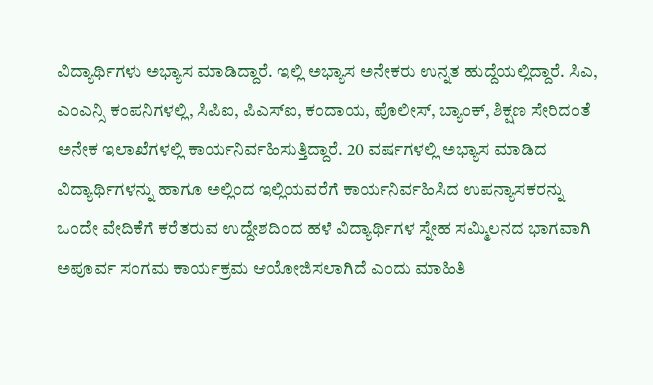ವಿದ್ಯಾರ್ಥಿಗಳು ಅಭ್ಯಾಸ ಮಾಡಿದ್ದಾರೆ. ಇಲ್ಲಿ ಅಭ್ಯಾಸ ಅನೇಕರು ಉನ್ನತ ಹುದ್ದೆಯಲ್ಲಿದ್ದಾರೆ. ಸಿಎ, ಎಂಎನ್ಸಿ ಕಂಪನಿಗಳಲ್ಲಿ, ಸಿಪಿಐ, ಪಿಎಸ್ಐ, ಕಂದಾಯ, ಪೊಲೀಸ್, ಬ್ಯಾಂಕ್, ಶಿಕ್ಷಣ ಸೇರಿದಂತೆ ಅನೇಕ ಇಲಾಖೆಗಳಲ್ಲಿ ಕಾರ್ಯನಿರ್ವಹಿಸುತ್ತಿದ್ದಾರೆ. 20 ವರ್ಷಗಳಲ್ಲಿ ಅಭ್ಯಾಸ ಮಾಡಿದ ವಿದ್ಯಾರ್ಥಿಗಳನ್ನು ಹಾಗೂ ಅಲ್ಲಿಂದ ಇಲ್ಲಿಯವರೆಗೆ ಕಾರ್ಯನಿರ್ವಹಿಸಿದ ಉಪನ್ಯಾಸಕರನ್ನು ಒಂದೇ ವೇದಿಕೆಗೆ ಕರೆತರುವ ಉದ್ದೇಶದಿಂದ ಹಳೆ ವಿದ್ಯಾರ್ಥಿಗಳ ಸ್ನೇಹ ಸಮ್ಮಿಲನದ ಭಾಗವಾಗಿ ಅಪೂರ್ವ ಸಂಗಮ ಕಾರ್ಯಕ್ರಮ ಆಯೋಜಿಸಲಾಗಿದೆ ಎಂದು ಮಾಹಿತಿ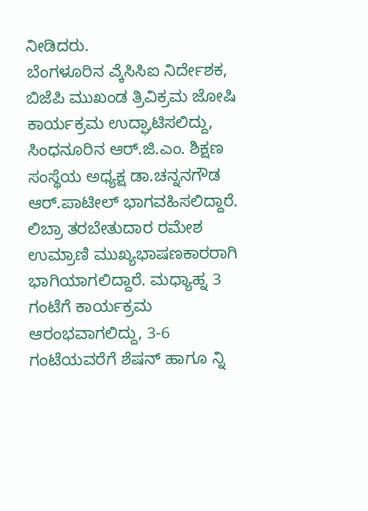ನೀಡಿದರು.
ಬೆಂಗಳೂರಿನ ಎ್ಕೆಸಿಸಿಐ ನಿರ್ದೇಶಕ, ಬಿಜೆಪಿ ಮುಖಂಡ ತ್ರಿವಿಕ್ರಮ ಜೋಷಿ ಕಾರ್ಯಕ್ರಮ ಉದ್ಘಾಟಿಸಲಿದ್ದು, ಸಿಂಧನೂರಿನ ಆರ್.ಜಿ.ಎಂ. ಶಿಕ್ಷಣ ಸಂಸ್ಥೆಯ ಅಧ್ಯಕ್ಷ ಡಾ.ಚನ್ನನಗೌಡ ಆರ್.ಪಾಟೀಲ್ ಭಾಗವಹಿಸಲಿದ್ದಾರೆ. ಲಿಬ್ರಾ ತರಬೇತುದಾರ ರಮೇಶ ಉಮ್ರಾಣಿ ಮುಖ್ಯಭಾಷಣಕಾರರಾಗಿ ಭಾಗಿಯಾಗಲಿದ್ದಾರೆ. ಮಧ್ಯಾಹ್ನ 3 ಗಂಟೆಗೆ ಕಾರ್ಯಕ್ರಮ ಆರಂಭವಾಗಲಿದ್ದು, 3-6 ಗಂಟೆಯವರೆಗೆ ಶೆಷನ್ ಹಾಗೂ ನ್ನಿ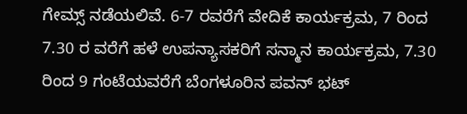ಗೇಮ್ಸ್ ನಡೆಯಲಿವೆ. 6-7 ರವರೆಗೆ ವೇದಿಕೆ ಕಾರ್ಯಕ್ರಮ, 7 ರಿಂದ 7.30 ರ ವರೆಗೆ ಹಳೆ ಉಪನ್ಯಾಸಕರಿಗೆ ಸನ್ಮಾನ ಕಾರ್ಯಕ್ರಮ, 7.30 ರಿಂದ 9 ಗಂಟೆಯವರೆಗೆ ಬೆಂಗಳೂರಿನ ಪವನ್ ಭಟ್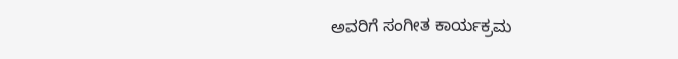ಅವರಿಗೆ ಸಂಗೀತ ಕಾರ್ಯಕ್ರಮ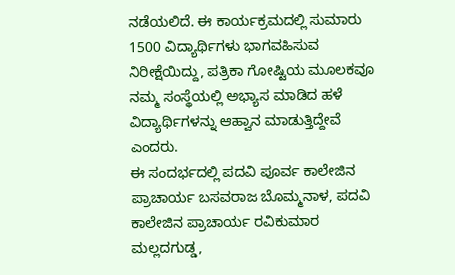ನಡೆಯಲಿದೆ. ಈ ಕಾರ್ಯಕ್ರಮದಲ್ಲಿ ಸುಮಾರು 1500 ವಿದ್ಯಾರ್ಥಿಗಳು ಭಾಗವಹಿಸುವ ನಿರೀಕ್ಷೆಯಿದ್ದು, ಪತ್ರಿಕಾ ಗೋಷ್ಟಿಯ ಮೂಲಕವೂ ನಮ್ಮ ಸಂಸ್ಥೆಯಲ್ಲಿ ಅಭ್ಯಾಸ ಮಾಡಿದ ಹಳೆ ವಿದ್ಯಾರ್ಥಿಗಳನ್ನು ಆಹ್ವಾನ ಮಾಡುತ್ತಿದ್ದೇವೆ ಎಂದರು.
ಈ ಸಂದರ್ಭದಲ್ಲಿ ಪದವಿ ಪೂರ್ವ ಕಾಲೇಜಿನ ಪ್ರಾಚಾರ್ಯ ಬಸವರಾಜ ಬೊಮ್ಮನಾಳ, ಪದವಿ ಕಾಲೇಜಿನ ಪ್ರಾಚಾರ್ಯ ರವಿಕುಮಾರ ಮಲ್ಲದಗುಡ್ಡ,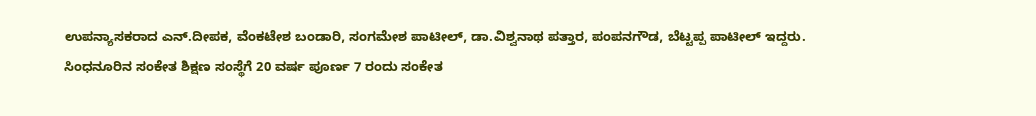ಉಪನ್ಯಾಸಕರಾದ ಎನ್.ದೀಪಕ, ವೆಂಕಟೇಶ ಬಂಡಾರಿ, ಸಂಗಮೇಶ ಪಾಟೀಲ್, ಡಾ.ವಿಶ್ವನಾಥ ಪತ್ತಾರ, ಪಂಪನಗೌಡ, ಬೆಟ್ಟಪ್ಪ ಪಾಟೀಲ್ ಇದ್ದರು.
ಸಿಂಧನೂರಿನ ಸಂಕೇತ ಶಿಕ್ಷಣ ಸಂಸ್ಥೆಗೆ 20 ವರ್ಷ ಪೂರ್ಣ 7 ರಂದು ಸಂಕೇತ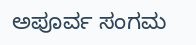ಅಪೂರ್ವ ಸಂಗಮ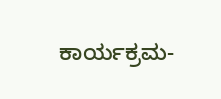ಕಾರ್ಯಕ್ರಮ-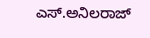ಎಸ್.ಅನಿಲರಾಜ್